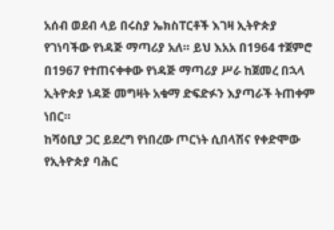አሰብ ወደብ ላይ በሩስያ ኤክስፐርቶች እገዛ ኢትዮጵያ የገነባችው የነዳጅ ማጣሪያ አለ። ይህ እአአ በ1964 ተጀምሮ በ1967 የተጠናቀቀው የነዳጅ ማጣሪያ ሥራ ከጀመረ በኋላ ኢትዮጵያ ነዳጅ መግዛት አቁማ ድፍድፉን እያጣራች ትጠቀም ነበር።
ከሻዕቢያ ጋር ይደረግ የነበረው ጦርነት ሲበላሽና የቀድሞው የኢትዮጵያ ባሕር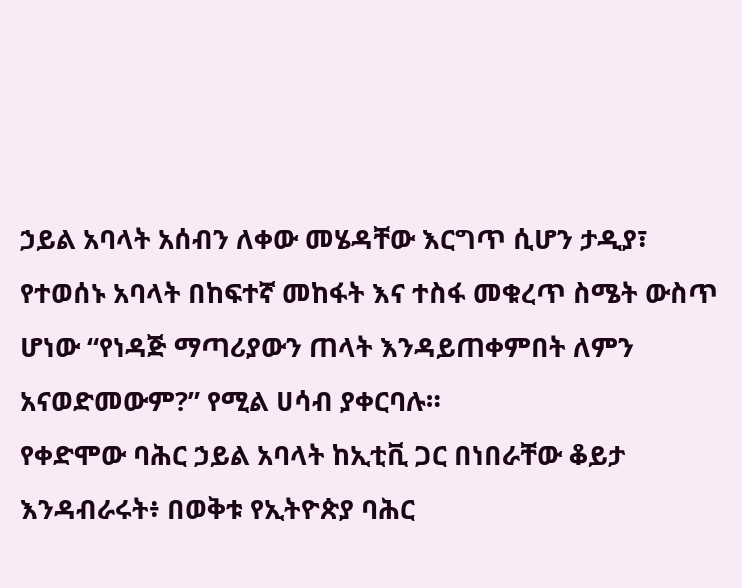ኃይል አባላት አሰብን ለቀው መሄዳቸው እርግጥ ሲሆን ታዲያ፣ የተወሰኑ አባላት በከፍተኛ መከፋት እና ተስፋ መቁረጥ ስሜት ውስጥ ሆነው “የነዳጅ ማጣሪያውን ጠላት እንዳይጠቀምበት ለምን አናወድመውም?” የሚል ሀሳብ ያቀርባሉ።
የቀድሞው ባሕር ኃይል አባላት ከኢቲቪ ጋር በነበራቸው ቆይታ እንዳብራሩት፥ በወቅቱ የኢትዮጵያ ባሕር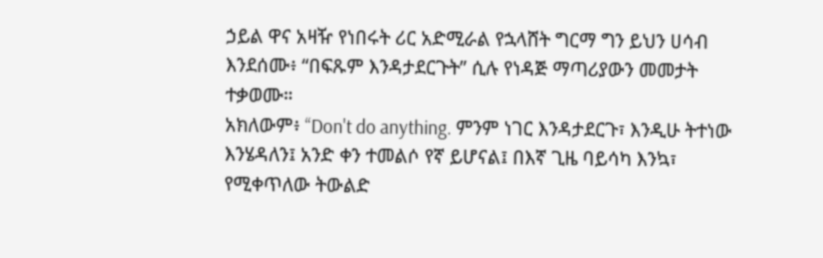ኃይል ዋና አዛዥ የነበሩት ሪር አድሚራል የኋላሸት ግርማ ግን ይህን ሀሳብ እንደሰሙ፥ “በፍጹም እንዳታደርጉት” ሲሉ የነዳጅ ማጣሪያውን መመታት ተቃወሙ።
አክለውም፥ “Don't do anything. ምንም ነገር እንዳታደርጉ፣ እንዲሁ ትተነው እንሄዳለን፤ አንድ ቀን ተመልሶ የኛ ይሆናል፤ በእኛ ጊዜ ባይሳካ እንኳ፣ የሚቀጥለው ትውልድ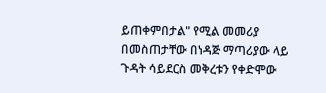ይጠቀምበታል" የሚል መመሪያ በመስጠታቸው በነዳጅ ማጣሪያው ላይ ጉዳት ሳይደርስ መቅረቱን የቀድሞው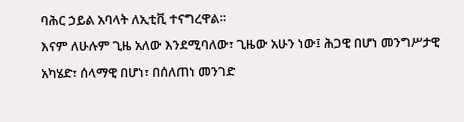ባሕር ኃይል አባላት ለኢቲቪ ተናግረዋል።
እናም ለሁሉም ጊዜ አለው እንደሚባለው፣ ጊዜው አሁን ነው፤ ሕጋዊ በሆነ መንግሥታዊ አካሄድ፣ ሰላማዊ በሆነ፣ በሰለጠነ መንገድ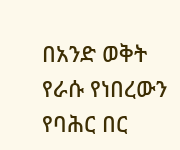በአንድ ወቅት የራሱ የነበረውን የባሕር በር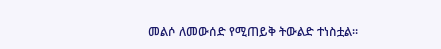መልሶ ለመውሰድ የሚጠይቅ ትውልድ ተነስቷል።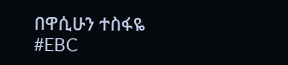በዋሲሁን ተስፋዬ
#EBC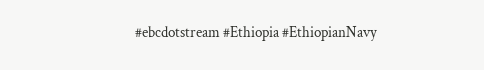#ebcdotstream #Ethiopia #EthiopianNavy